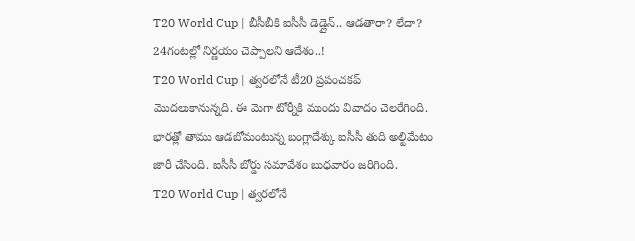T20 World Cup | బీసీబీకి ఐసీసీ డెడ్లైన్.. ఆడతారా? లేదా? 24గంటల్లో నిర్ణయం చెప్పాలని ఆదేశం..!
T20 World Cup | త్వరలోనే టీ20 ప్రపంచకప్ మొదలుకానున్నది. ఈ మెగా టోర్నీకి ముందు వివాదం చెలరేగింది. భారత్లో తాము ఆడబోమంటున్న బంగ్లాదేశ్కు ఐసీసీ తుది అల్టిమేటం జారీ చేసింది. ఐసీసీ బోర్డు సమావేశం బుధవారం జరిగింది.
T20 World Cup | త్వరలోనే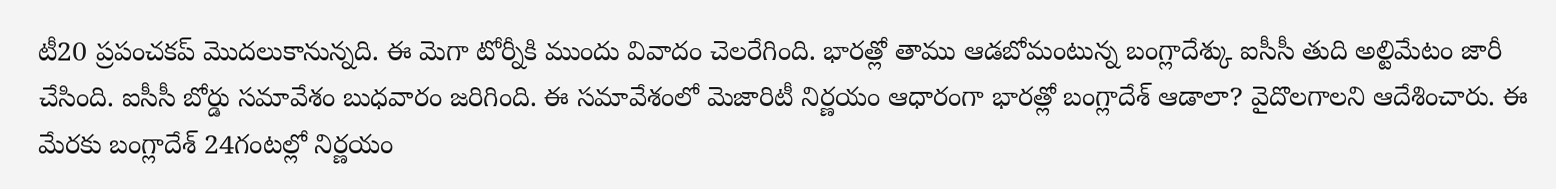టీ20 ప్రపంచకప్ మొదలుకానున్నది. ఈ మెగా టోర్నీకి ముందు వివాదం చెలరేగింది. భారత్లో తాము ఆడబోమంటున్న బంగ్లాదేశ్కు ఐసీసీ తుది అల్టిమేటం జారీ చేసింది. ఐసీసీ బోర్డు సమావేశం బుధవారం జరిగింది. ఈ సమావేశంలో మెజారిటీ నిర్ణయం ఆధారంగా భారత్లో బంగ్లాదేశ్ ఆడాలా? వైదొలగాలని ఆదేశించారు. ఈ మేరకు బంగ్లాదేశ్ 24గంటల్లో నిర్ణయం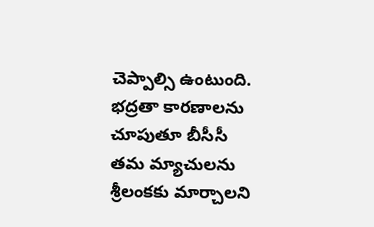చెప్పాల్సి ఉంటుంది. భద్రతా కారణాలను చూపుతూ బీసీసీ తమ మ్యాచులను శ్రీలంకకు మార్చాలని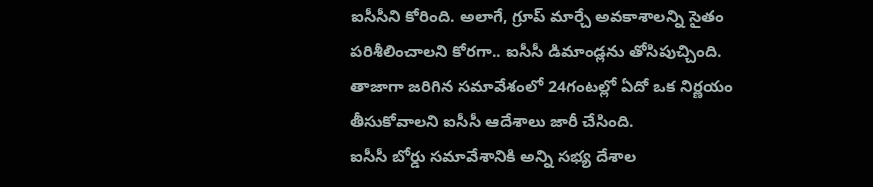ఐసీసీని కోరింది. అలాగే, గ్రూప్ మార్చే అవకాశాలన్ని సైతం పరిశీలించాలని కోరగా.. ఐసీసీ డిమాండ్లను తోసిపుచ్చింది. తాజాగా జరిగిన సమావేశంలో 24గంటల్లో ఏదో ఒక నిర్ణయం తీసుకోవాలని ఐసీసీ ఆదేశాలు జారీ చేసింది.
ఐసీసీ బోర్డు సమావేశానికి అన్ని సభ్య దేశాల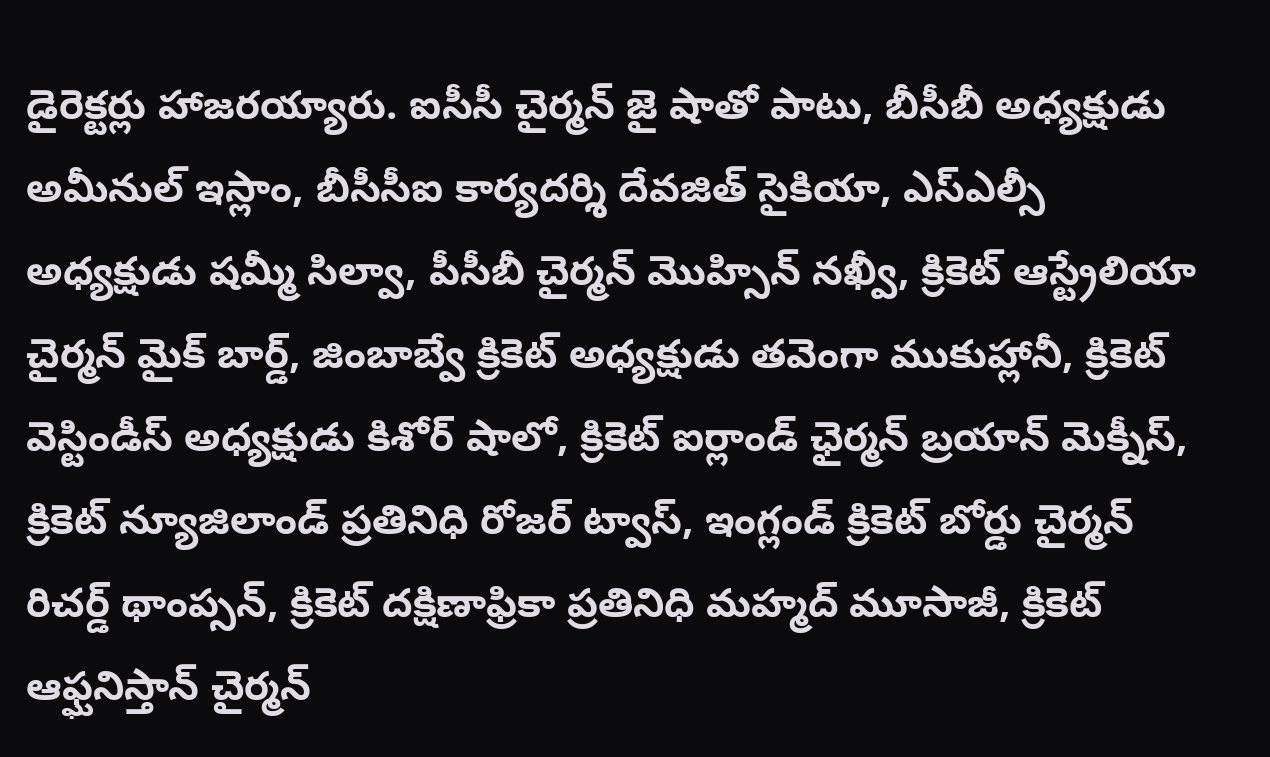డైరెక్టర్లు హాజరయ్యారు. ఐసీసీ చైర్మన్ జై షాతో పాటు, బీసీబీ అధ్యక్షుడు అమీనుల్ ఇస్లాం, బీసీసీఐ కార్యదర్శి దేవజిత్ సైకియా, ఎస్ఎల్సీ అధ్యక్షుడు షమ్మీ సిల్వా, పీసీబీ చైర్మన్ మొహ్సిన్ నఖ్వీ, క్రికెట్ ఆస్ట్రేలియా చైర్మన్ మైక్ బార్డ్, జింబాబ్వే క్రికెట్ అధ్యక్షుడు తవెంగా ముకుహ్లానీ, క్రికెట్ వెస్టిండీస్ అధ్యక్షుడు కిశోర్ షాలో, క్రికెట్ ఐర్లాండ్ ఛైర్మన్ బ్రయాన్ మెక్నీస్, క్రికెట్ న్యూజిలాండ్ ప్రతినిధి రోజర్ ట్వాస్, ఇంగ్లండ్ క్రికెట్ బోర్డు చైర్మన్ రిచర్డ్ థాంప్సన్, క్రికెట్ దక్షిణాఫ్రికా ప్రతినిధి మహ్మద్ మూసాజీ, క్రికెట్ ఆఫ్ఘనిస్తాన్ చైర్మన్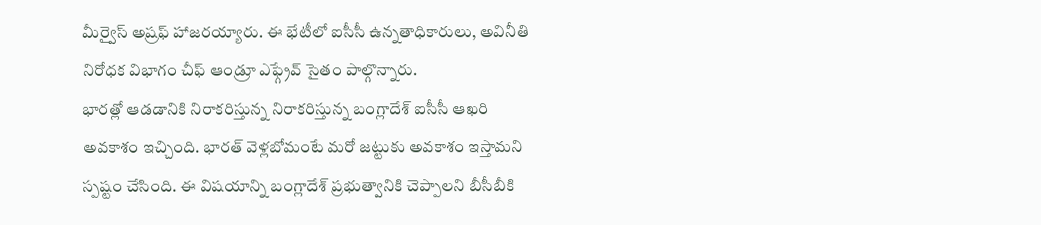మీర్వైస్ అష్రఫ్ హాజరయ్యారు. ఈ భేటీలో ఐసీసీ ఉన్నతాధికారులు, అవినీతి నిరోధక విభాగం చీఫ్ ఆండ్రూ ఎఫ్గ్రేవ్ సైతం పాల్గొన్నారు.
భారత్లో ఆడడానికి నిరాకరిస్తున్న నిరాకరిస్తున్న బంగ్లాదేశ్ ఐసీసీ ఆఖరి అవకాశం ఇచ్చింది. భారత్ వెళ్లబోమంటే మరో జట్టుకు అవకాశం ఇస్తామని స్పష్టం చేసింది. ఈ విషయాన్ని బంగ్లాదేశ్ ప్రభుత్వానికి చెప్పాలని బీసీబీకి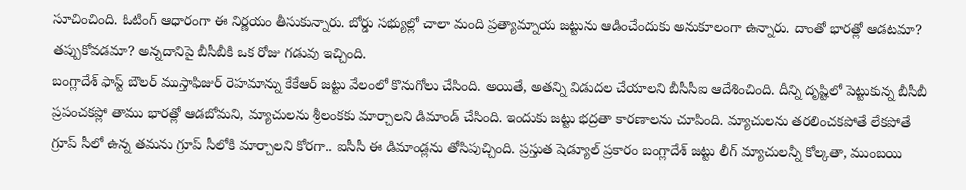సూచించింది. ఓటింగ్ ఆధారంగా ఈ నిర్ణయం తీసుకున్నారు. బోర్డు సభ్యుల్లో చాలా మంది ప్రత్యామ్నాయ జట్టును ఆడించేందుకు అనుకూలంగా ఉన్నారు. దాంతో భారత్లో ఆడటమా? తప్పుకోవడమా? అన్నదానిపై బీసీబీకి ఒక రోజు గడువు ఇచ్చింది.
బంగ్లాదేశ్ ఫాస్ట్ బౌలర్ ముస్తాఫిజుర్ రెహమాన్ను కేకేఆర్ జట్టు వేలంలో కొనుగోలు చేసింది. అయితే, అతన్ని విడుదల చేయాలని బీసీసీఐ ఆదేశించింది. దీన్ని దృష్టిలో పెట్టుకున్న బీసీబీ ప్రపంచకప్లో తాము భారత్లో ఆడబోమని, మ్యాచులను శ్రీలంకకు మార్చాలని డిమాండ్ చేసింది. ఇందుకు జట్టు భద్రతా కారణాలను చూపింది. మ్యాచులను తరలించకపోతే లేకపోతే గ్రూప్ సీలో ఉన్న తమను గ్రూప్ సీలోకి మార్చాలని కోరగా.. ఐసీసీ ఈ డిమాండ్లను తోసిపుచ్చింది. ప్రస్తుత షెడ్యూల్ ప్రకారం బంగ్లాదేశ్ జట్టు లీగ్ మ్యాచులన్నీ కోల్కతా, ముంబయి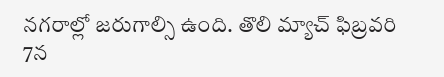నగరాల్లో జరుగాల్సి ఉంది. తొలి మ్యాచ్ ఫిబ్రవరి 7న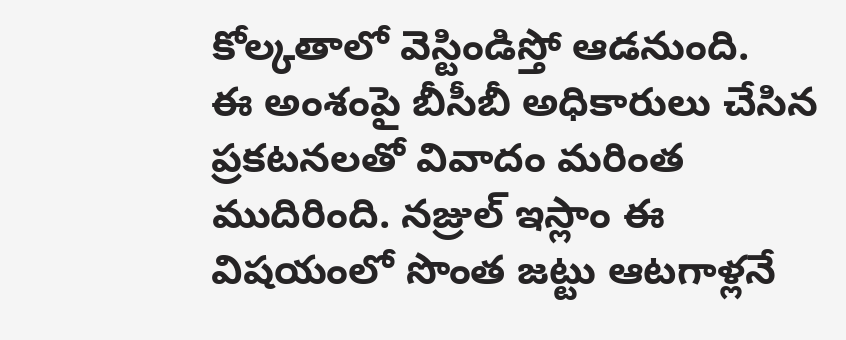కోల్కతాలో వెస్టిండిస్తో ఆడనుంది.
ఈ అంశంపై బీసీబీ అధికారులు చేసిన ప్రకటనలతో వివాదం మరింత ముదిరింది. నజ్రుల్ ఇస్లాం ఈ విషయంలో సొంత జట్టు ఆటగాళ్లనే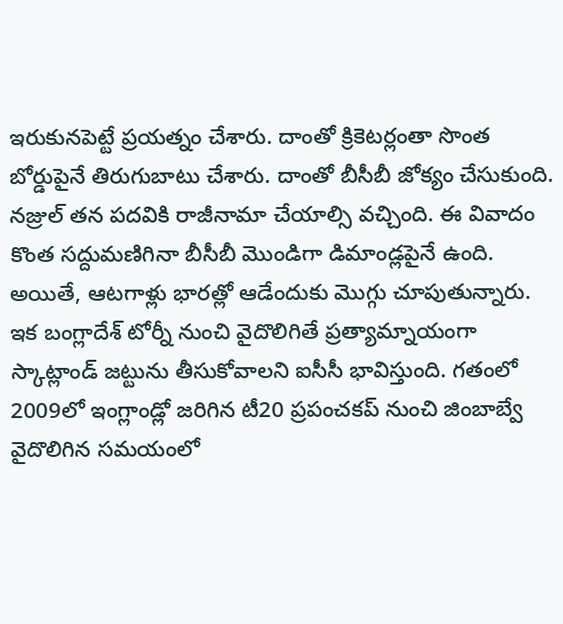ఇరుకునపెట్టే ప్రయత్నం చేశారు. దాంతో క్రికెటర్లంతా సొంత బోర్డుపైనే తిరుగుబాటు చేశారు. దాంతో బీసీబీ జోక్యం చేసుకుంది. నజ్రుల్ తన పదవికి రాజీనామా చేయాల్సి వచ్చింది. ఈ వివాదం కొంత సద్దుమణిగినా బీసీబీ మొండిగా డిమాండ్లపైనే ఉంది. అయితే, ఆటగాళ్లు భారత్లో ఆడేందుకు మొగ్గు చూపుతున్నారు.
ఇక బంగ్లాదేశ్ టోర్నీ నుంచి వైదొలిగితే ప్రత్యామ్నాయంగా స్కాట్లాండ్ జట్టును తీసుకోవాలని ఐసీసీ భావిస్తుంది. గతంలో 2009లో ఇంగ్లాండ్లో జరిగిన టీ20 ప్రపంచకప్ నుంచి జింబాబ్వే వైదొలిగిన సమయంలో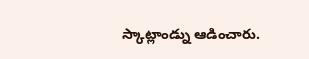స్కాట్లాండ్ను ఆడించారు.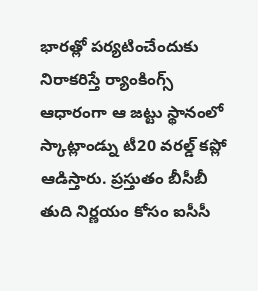భారత్లో పర్యటించేందుకు నిరాకరిస్తే ర్యాంకింగ్స్ ఆధారంగా ఆ జట్టు స్థానంలో స్కాట్లాండ్ను టీ20 వరల్డ్ కప్లో ఆడిస్తారు. ప్రస్తుతం బీసీబీ తుది నిర్ణయం కోసం ఐసీసీ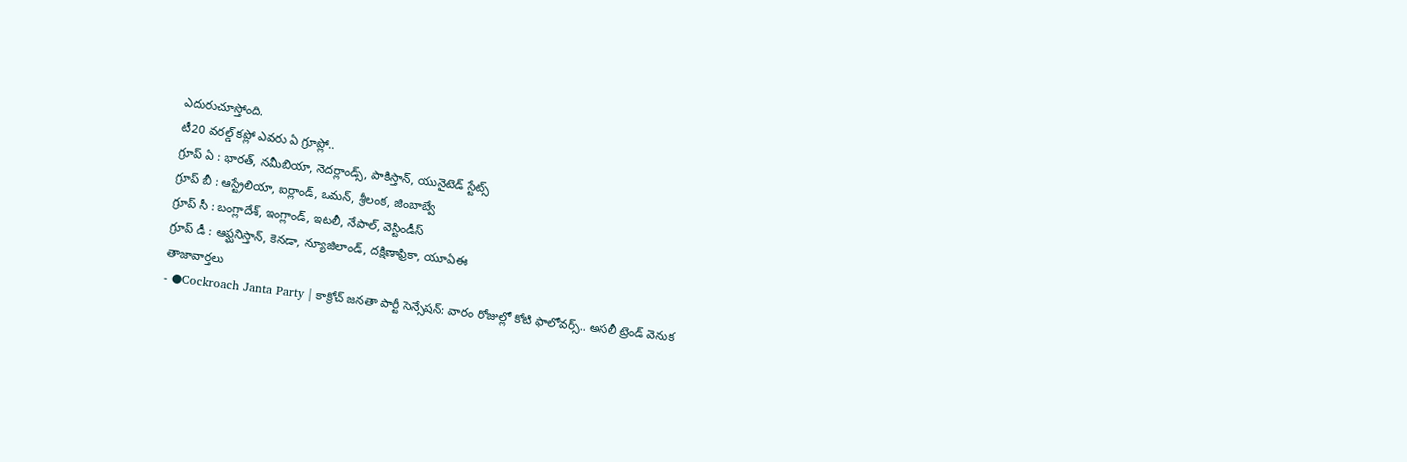ఎదురుచూస్తోంది.
టీ20 వరల్డ్ కప్లో ఎవరు ఏ గ్రూప్లో..
గ్రూప్ ఏ : భారత్, నమీబియా, నెదర్లాండ్స్, పాకిస్తాన్, యునైటెడ్ స్టేట్స్
గ్రూప్ బీ : ఆస్ట్రేలియా, ఐర్లాండ్, ఒమన్, శ్రీలంక, జింబాబ్వే
గ్రూప్ సీ : బంగ్లాదేశ్, ఇంగ్లాండ్, ఇటలీ, నేపాల్, వెస్టిండీస్
గ్రూప్ డీ : ఆఫ్ఘనిస్తాన్, కెనడా, న్యూజిలాండ్, దక్షిణాఫ్రికా, యూఏఈ
తాజావార్తలు
- ●Cockroach Janta Party | కాక్రోచ్ జనతా పార్టీ సెన్సేషన్: వారం రోజుల్లో కోటి ఫాలోవర్స్.. అసలీ ట్రెండ్ వెనుక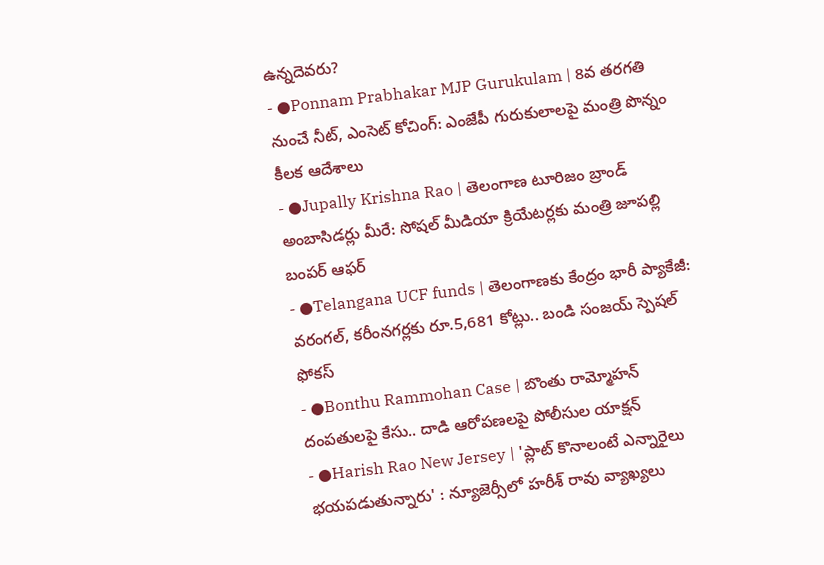ఉన్నదెవరు?
- ●Ponnam Prabhakar MJP Gurukulam | 8వ తరగతి నుంచే నీట్, ఎంసెట్ కోచింగ్: ఎంజేపీ గురుకులాలపై మంత్రి పొన్నం కీలక ఆదేశాలు
- ●Jupally Krishna Rao | తెలంగాణ టూరిజం బ్రాండ్ అంబాసిడర్లు మీరే: సోషల్ మీడియా క్రియేటర్లకు మంత్రి జూపల్లి బంపర్ ఆఫర్
- ●Telangana UCF funds | తెలంగాణకు కేంద్రం భారీ ప్యాకేజీ: వరంగల్, కరీంనగర్లకు రూ.5,681 కోట్లు.. బండి సంజయ్ స్పెషల్ ఫోకస్
- ●Bonthu Rammohan Case | బొంతు రామ్మోహన్ దంపతులపై కేసు.. దాడి ఆరోపణలపై పోలీసుల యాక్షన్
- ●Harish Rao New Jersey | 'ప్లాట్ కొనాలంటే ఎన్నారైలు భయపడుతున్నారు' : న్యూజెర్సీలో హరీశ్ రావు వ్యాఖ్యలు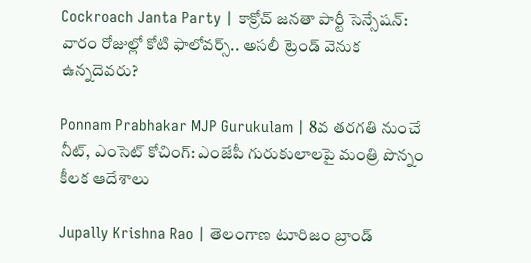Cockroach Janta Party | కాక్రోచ్ జనతా పార్టీ సెన్సేషన్: వారం రోజుల్లో కోటి ఫాలోవర్స్.. అసలీ ట్రెండ్ వెనుక ఉన్నదెవరు?

Ponnam Prabhakar MJP Gurukulam | 8వ తరగతి నుంచే నీట్, ఎంసెట్ కోచింగ్: ఎంజేపీ గురుకులాలపై మంత్రి పొన్నం కీలక ఆదేశాలు

Jupally Krishna Rao | తెలంగాణ టూరిజం బ్రాండ్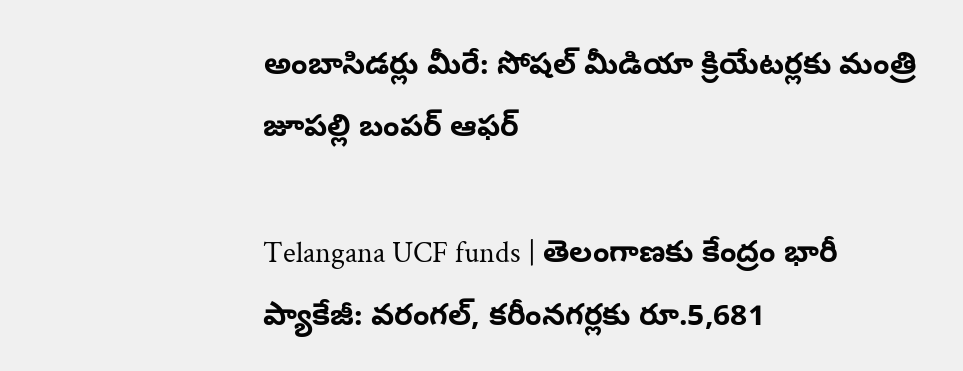అంబాసిడర్లు మీరే: సోషల్ మీడియా క్రియేటర్లకు మంత్రి జూపల్లి బంపర్ ఆఫర్

Telangana UCF funds | తెలంగాణకు కేంద్రం భారీ ప్యాకేజీ: వరంగల్, కరీంనగర్లకు రూ.5,681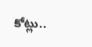కోట్లు..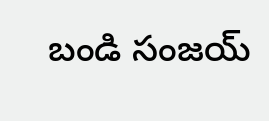బండి సంజయ్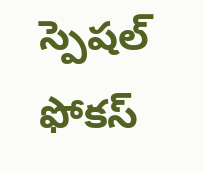స్పెషల్ ఫోకస్